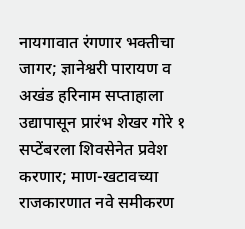नायगावात रंगणार भक्तीचा जागर; ज्ञानेश्वरी पारायण व अखंड हरिनाम सप्ताहाला उद्यापासून प्रारंभ शेखर गोरे १ सप्टेंबरला शिवसेनेत प्रवेश करणार; माण-खटावच्या राजकारणात नवे समीकरण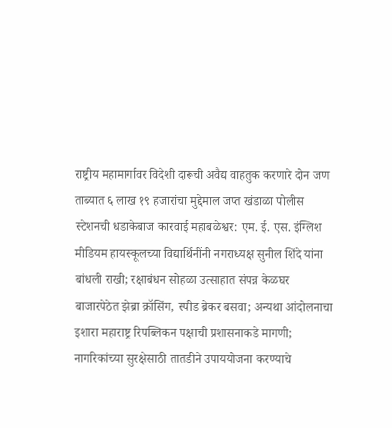राष्ट्रीय महामार्गावर विदेशी दारूची अवैद्य वाहतुक करणारे दोन जण ताब्यात ६ लाख १९ हजारांचा मुद्देमाल जप्त खंडाळा पोलीस स्टेशनची धडाकेबाज कारवाई महाबळेश्वर: एम. ई. एस. इंग्लिश मीडियम हायस्कूलच्या विद्यार्थिनींनी नगराध्यक्ष सुनील शिंदे यांना बांधली राखी; रक्षाबंधन सोहळा उत्साहात संपन्न केळघर बाजारपेठेत झेब्रा क्रॉसिंग, स्पीड ब्रेकर बसवा; अन्यथा आंदोलनाचा इशारा महाराष्ट्र रिपब्लिकन पक्षाची प्रशासनाकडे मागणी; नागरिकांच्या सुरक्षेसाठी तातडीने उपाययोजना करण्याचे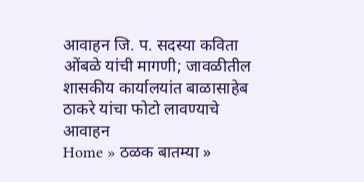आवाहन जि. प. सदस्या कविता ओंबळे यांची मागणी; जावळीतील शासकीय कार्यालयांत बाळासाहेब ठाकरे यांचा फोटो लावण्याचे आवाहन
Home » ठळक बातम्या »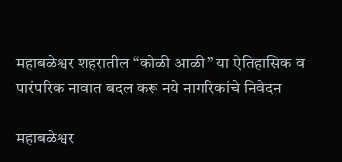महाबळेश्वर शहरातील “कोळी आळी” या ऐतिहासिक व पारंपरिक नावात बदल करू नये नागरिकांचे निवेदन

महाबळेश्वर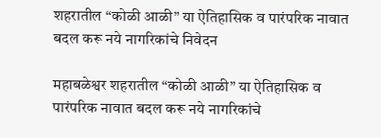शहरातील “कोळी आळी” या ऐतिहासिक व पारंपरिक नावात बदल करू नये नागरिकांचे निवेदन

महाबळेश्वर शहरातील “कोळी आळी” या ऐतिहासिक व पारंपरिक नावात बदल करू नये नागरिकांचे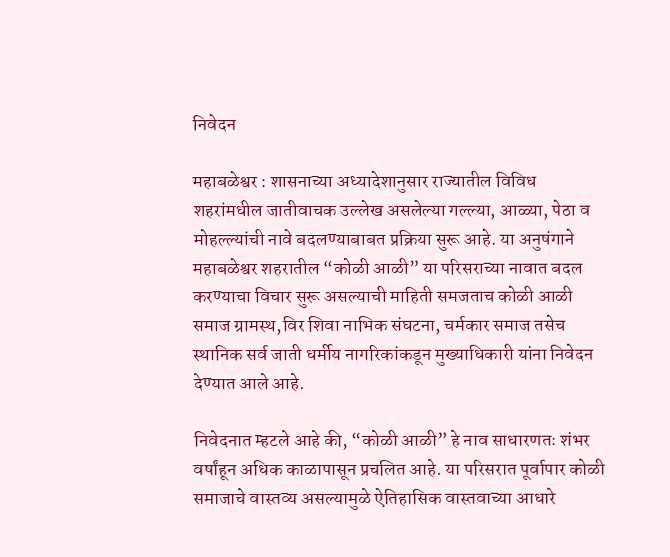निवेदन

महाबळेश्वर : शासनाच्या अध्यादेशानुसार राज्यातील विविध शहरांमधील जातीवाचक उल्लेख असलेल्या गल्ल्या, आळ्या, पेठा व मोहल्ल्यांची नावे बदलण्याबाबत प्रक्रिया सुरू आहे. या अनुषंगाने महाबळेश्वर शहरातील “कोळी आळी” या परिसराच्या नावात बदल करण्याचा विचार सुरू असल्याची माहिती समजताच कोळी आळी समाज ग्रामस्थ,विर शिवा नाभिक संघटना, चर्मकार समाज तसेच स्थानिक सर्व जाती धर्मीय नागरिकांकडून मुख्याधिकारी यांना निवेदन देण्यात आले आहे.

निवेदनात म्हटले आहे की, “कोळी आळी” हे नाव साधारणतः शंभर वर्षांहून अधिक काळापासून प्रचलित आहे. या परिसरात पूर्वापार कोळी समाजाचे वास्तव्य असल्यामुळे ऐतिहासिक वास्तवाच्या आधारे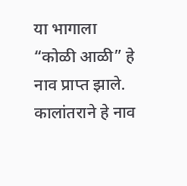या भागाला “कोळी आळी” हे नाव प्राप्त झाले. कालांतराने हे नाव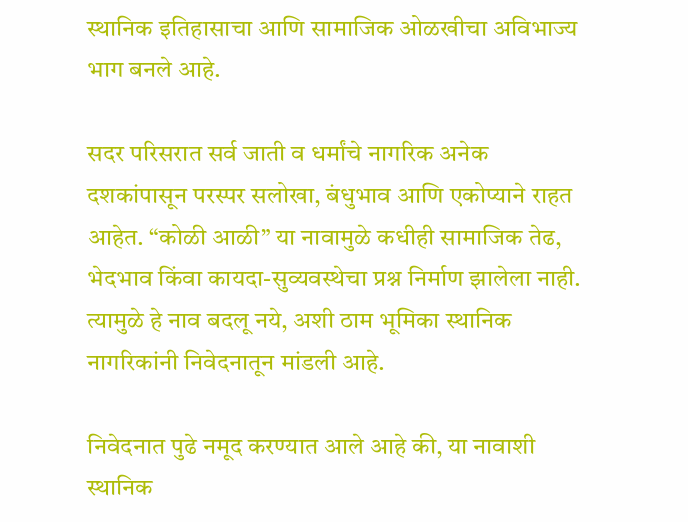स्थानिक इतिहासाचा आणि सामाजिक ओळखीचा अविभाज्य भाग बनले आहे.

सदर परिसरात सर्व जाती व धर्मांचे नागरिक अनेक दशकांपासून परस्पर सलोखा, बंधुभाव आणि एकोप्याने राहत आहेत. “कोळी आळी” या नावामुळे कधीही सामाजिक तेढ, भेदभाव किंवा कायदा-सुव्यवस्थेचा प्रश्न निर्माण झालेला नाही. त्यामुळे हे नाव बदलू नये, अशी ठाम भूमिका स्थानिक नागरिकांनी निवेदनातून मांडली आहे.

निवेदनात पुढे नमूद करण्यात आले आहे की, या नावाशी स्थानिक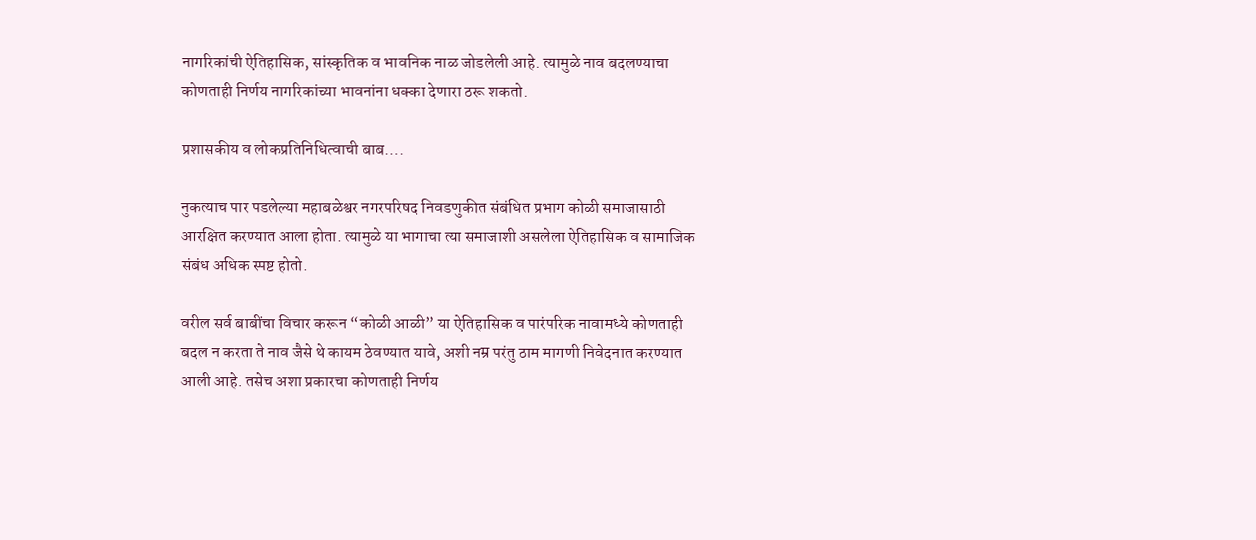नागरिकांची ऐतिहासिक, सांस्कृतिक व भावनिक नाळ जोडलेली आहे. त्यामुळे नाव बदलण्याचा कोणताही निर्णय नागरिकांच्या भावनांना धक्का देणारा ठरू शकतो.

प्रशासकीय व लोकप्रतिनिधित्वाची बाब….

नुकत्याच पार पडलेल्या महाबळेश्वर नगरपरिषद निवडणुकीत संबंधित प्रभाग कोळी समाजासाठी आरक्षित करण्यात आला होता. त्यामुळे या भागाचा त्या समाजाशी असलेला ऐतिहासिक व सामाजिक संबंध अधिक स्पष्ट होतो.

वरील सर्व बाबींचा विचार करून “कोळी आळी” या ऐतिहासिक व पारंपरिक नावामध्ये कोणताही बदल न करता ते नाव जैसे थे कायम ठेवण्यात यावे, अशी नम्र परंतु ठाम मागणी निवेदनात करण्यात आली आहे. तसेच अशा प्रकारचा कोणताही निर्णय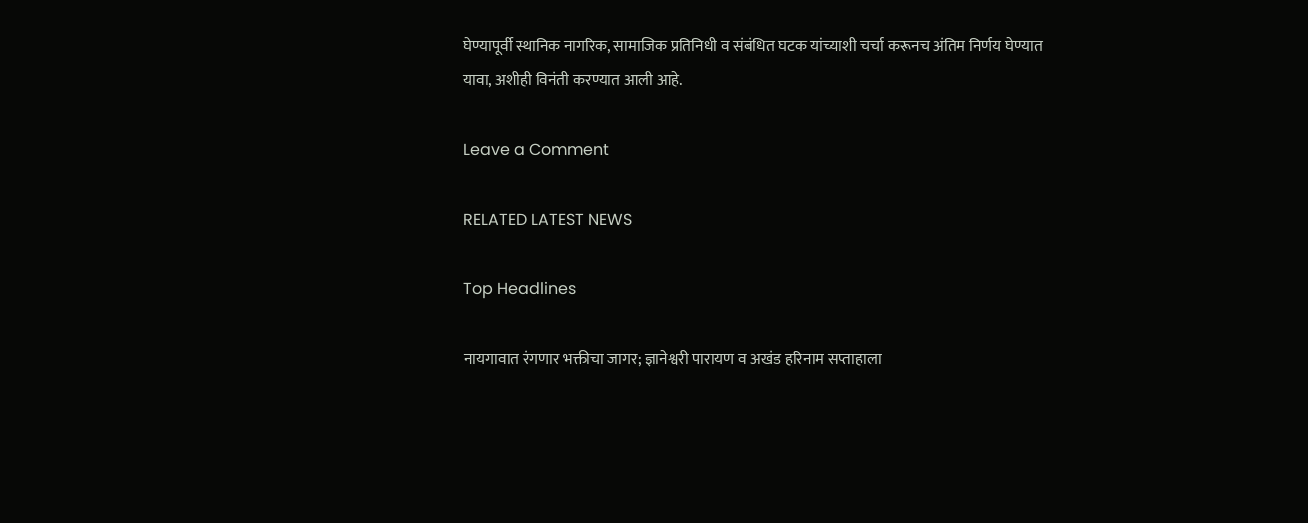घेण्यापूर्वी स्थानिक नागरिक, सामाजिक प्रतिनिधी व संबंधित घटक यांच्याशी चर्चा करूनच अंतिम निर्णय घेण्यात यावा, अशीही विनंती करण्यात आली आहे.

Leave a Comment

RELATED LATEST NEWS

Top Headlines

नायगावात रंगणार भक्तीचा जागर; ज्ञानेश्वरी पारायण व अखंड हरिनाम सप्ताहाला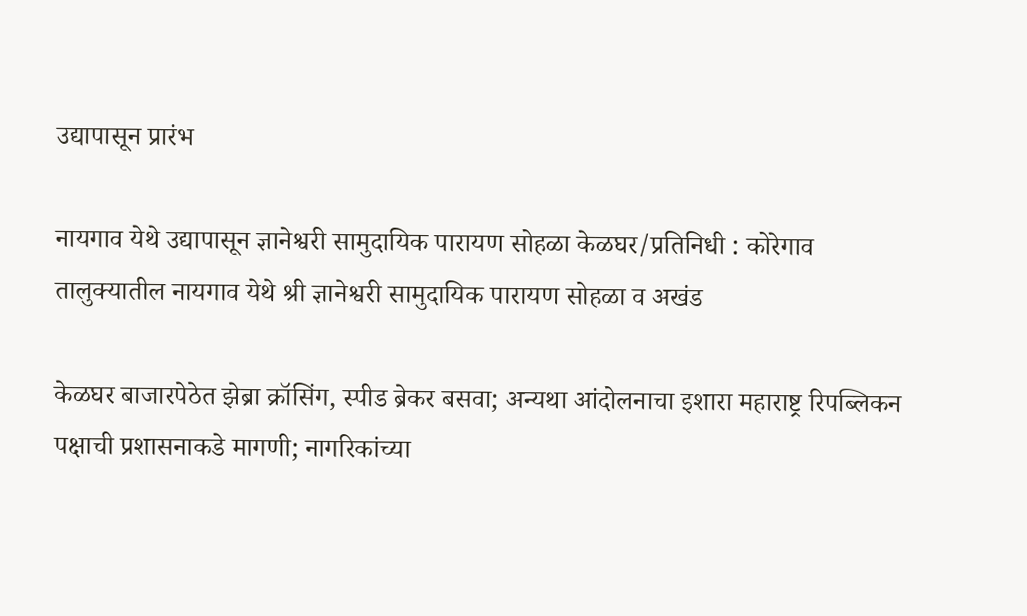उद्यापासून प्रारंभ

नायगाव येथे उद्यापासून ज्ञानेश्वरी सामुदायिक पारायण सोहळा केळघर/प्रतिनिधी : कोरेगाव तालुक्यातील नायगाव येथे श्री ज्ञानेश्वरी सामुदायिक पारायण सोहळा व अखंड

केळघर बाजारपेठेत झेब्रा क्रॉसिंग, स्पीड ब्रेकर बसवा; अन्यथा आंदोलनाचा इशारा महाराष्ट्र रिपब्लिकन पक्षाची प्रशासनाकडे मागणी; नागरिकांच्या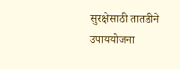सुरक्षेसाठी तातडीने उपाययोजना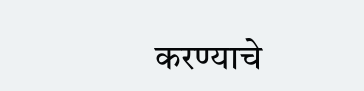करण्याचे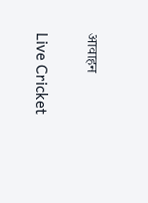आवाहन

Live Cricket